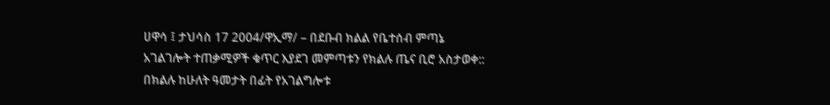ሀዋሳ ፤ ታህሳስ 17 2004/ዋኢማ/ – በደቡብ ክልል የቤተሰብ ምጣኔ አገልገሎት ተጠቃሚዎች ቁጥር እያደገ መምጣቱን የክልሉ ጤና ቢሮ አስታወቀ::
በክልሉ ከሁለት ዓመታት በፊት የአገልግሎቱ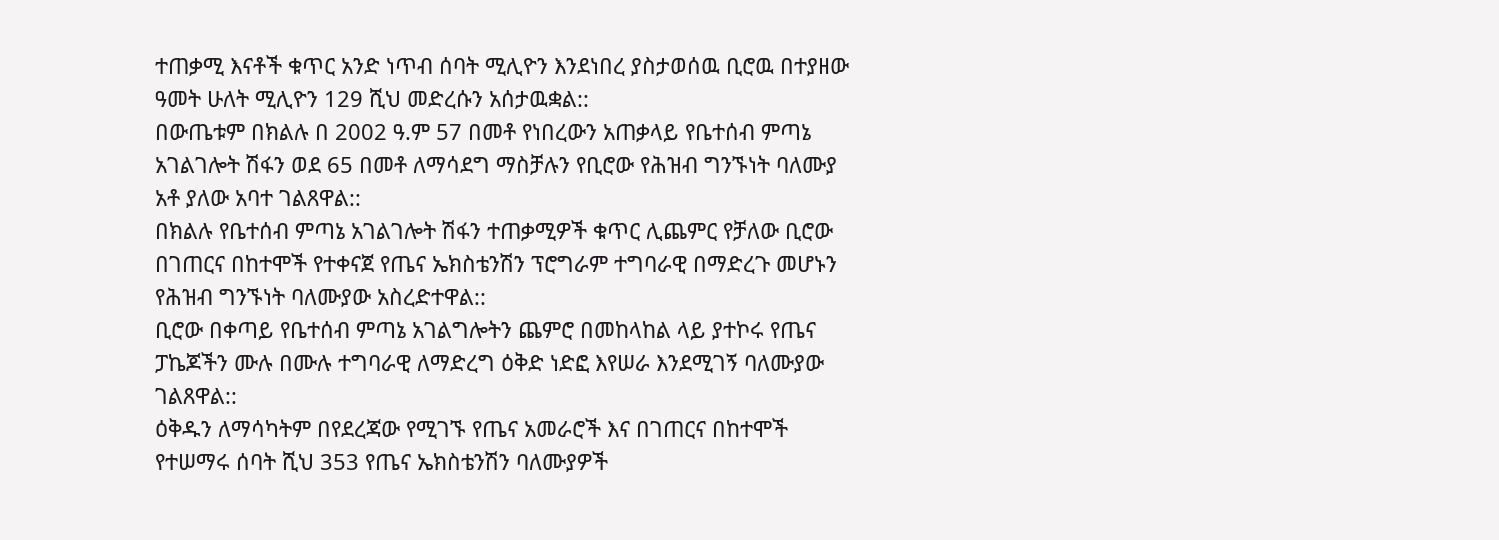ተጠቃሚ እናቶች ቁጥር አንድ ነጥብ ሰባት ሚሊዮን እንደነበረ ያስታወሰዉ ቢሮዉ በተያዘው ዓመት ሁለት ሚሊዮን 129 ሺህ መድረሱን አሰታዉቋል::
በውጤቱም በክልሉ በ 2002 ዓ.ም 57 በመቶ የነበረውን አጠቃላይ የቤተሰብ ምጣኔ አገልገሎት ሽፋን ወደ 65 በመቶ ለማሳደግ ማስቻሉን የቢሮው የሕዝብ ግንኙነት ባለሙያ አቶ ያለው አባተ ገልጸዋል::
በክልሉ የቤተሰብ ምጣኔ አገልገሎት ሽፋን ተጠቃሚዎች ቁጥር ሊጨምር የቻለው ቢሮው በገጠርና በከተሞች የተቀናጀ የጤና ኤክስቴንሽን ፕሮግራም ተግባራዊ በማድረጉ መሆኑን የሕዝብ ግንኙነት ባለሙያው አስረድተዋል::
ቢሮው በቀጣይ የቤተሰብ ምጣኔ አገልግሎትን ጨምሮ በመከላከል ላይ ያተኮሩ የጤና ፓኬጆችን ሙሉ በሙሉ ተግባራዊ ለማድረግ ዕቅድ ነድፎ እየሠራ እንደሚገኝ ባለሙያው ገልጸዋል::
ዕቅዱን ለማሳካትም በየደረጃው የሚገኙ የጤና አመራሮች እና በገጠርና በከተሞች የተሠማሩ ሰባት ሺህ 353 የጤና ኤክስቴንሽን ባለሙያዎች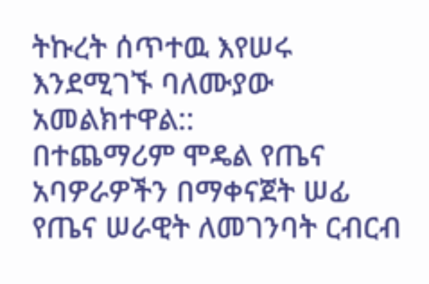ትኩረት ሰጥተዉ እየሠሩ እንደሚገኙ ባለሙያው አመልክተዋል::
በተጨማሪም ሞዴል የጤና አባዎራዎችን በማቀናጀት ሠፊ የጤና ሠራዊት ለመገንባት ርብርብ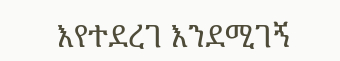እየተደረገ እንደሚገኝ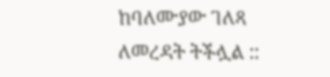ከባለሙያው ገለጻ ለመረዳት ትችሏል ::